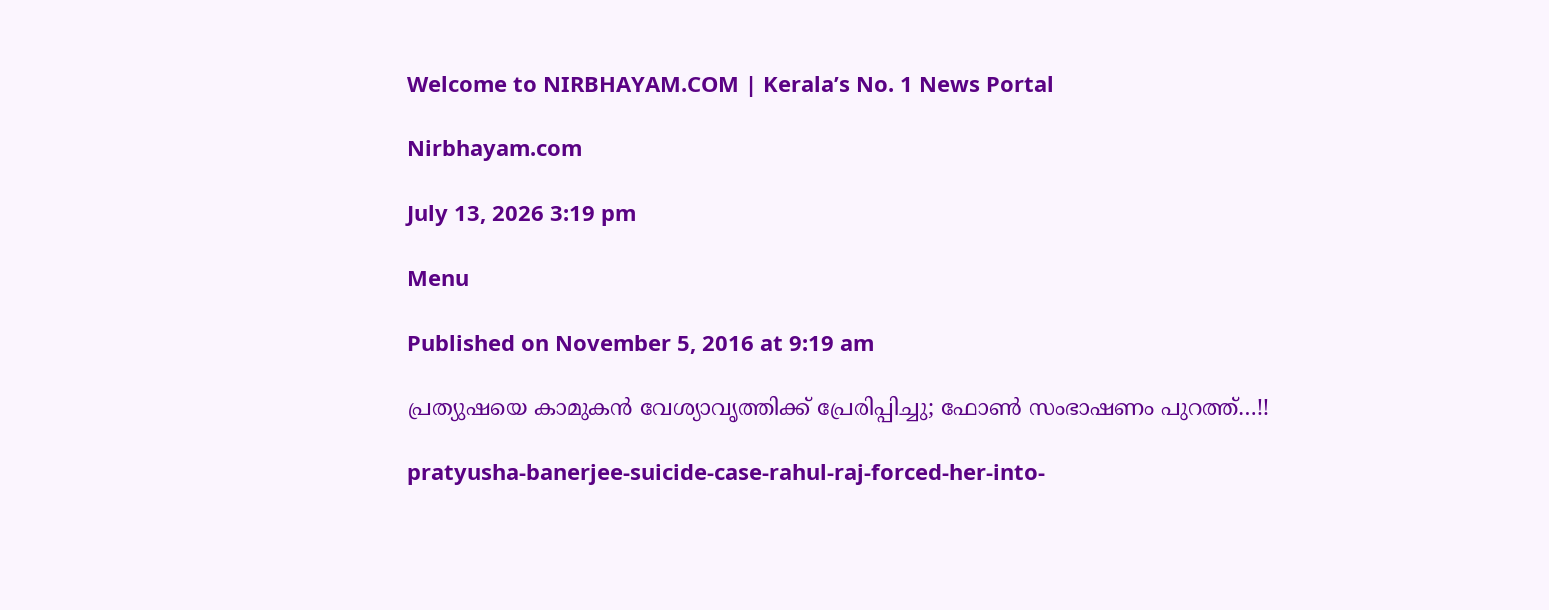Welcome to NIRBHAYAM.COM | Kerala’s No. 1 News Portal

Nirbhayam.com

July 13, 2026 3:19 pm

Menu

Published on November 5, 2016 at 9:19 am

പ്രത്യുഷയെ കാമുകന്‍ വേശ്യാവൃത്തിക്ക് പ്രേരിപ്പിച്ചു; ഫോണ്‍ സംഭാഷണം പുറത്ത്…!!

pratyusha-banerjee-suicide-case-rahul-raj-forced-her-into-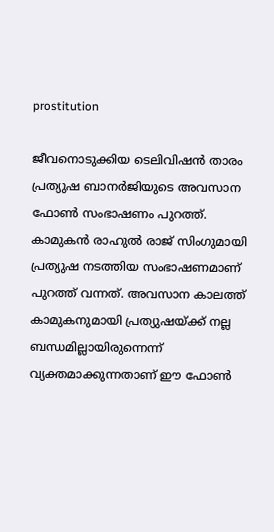prostitution

ജീവനൊടുക്കിയ ടെലിവിഷന്‍ താരം പ്രത്യുഷ ബാനര്‍ജിയുടെ അവസാന ഫോണ്‍ സംഭാഷണം പുറത്ത്. കാമുകന്‍ രാഹുല്‍ രാജ് സിംഗുമായി പ്രത്യുഷ നടത്തിയ സംഭാഷണമാണ് പുറത്ത് വന്നത്. അവസാന കാലത്ത് കാമുകനുമായി പ്രത്യുഷയ്ക്ക് നല്ല ബന്ധമില്ലായിരുന്നെന്ന് വ്യക്തമാക്കുന്നതാണ് ഈ ഫോണ്‍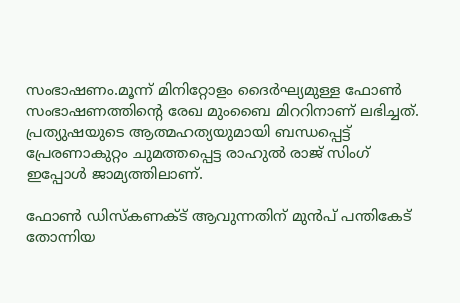സംഭാഷണം.മൂന്ന് മിനിറ്റോളം ദൈര്‍ഘ്യമുള്ള ഫോണ്‍ സംഭാഷണത്തിന്റെ രേഖ മുംബൈ മിററിനാണ് ലഭിച്ചത്. പ്രത്യുഷയുടെ ആത്മഹത്യയുമായി ബന്ധപ്പെട്ട് പ്രേരണാകുറ്റം ചുമത്തപ്പെട്ട രാഹുല്‍ രാജ് സിംഗ് ഇപ്പോള്‍ ജാമ്യത്തിലാണ്.

ഫോണ്‍ ഡിസ്‌കണക്ട് ആവുന്നതിന് മുന്‍പ് പന്തികേട് തോന്നിയ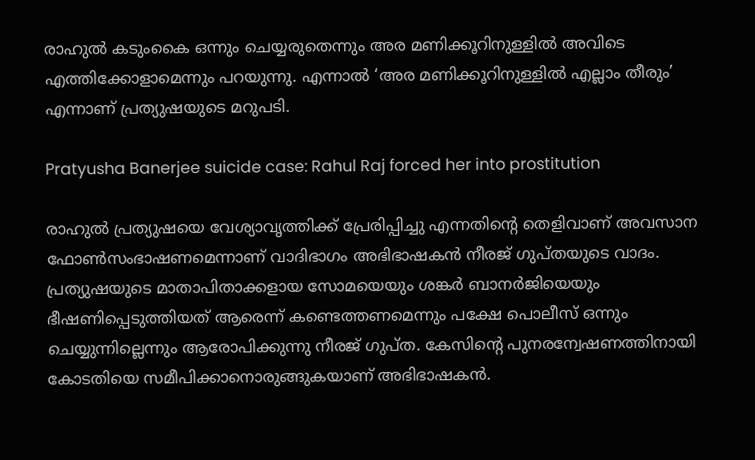രാഹുല്‍ കടുംകൈ ഒന്നും ചെയ്യരുതെന്നും അര മണിക്കൂറിനുള്ളില്‍ അവിടെ എത്തിക്കോളാമെന്നും പറയുന്നു. എന്നാല്‍ ‘അര മണിക്കൂറിനുള്ളില്‍ എല്ലാം തീരും’ എന്നാണ് പ്രത്യുഷയുടെ മറുപടി.

Pratyusha Banerjee suicide case: Rahul Raj forced her into prostitution

രാഹുല്‍ പ്രത്യുഷയെ വേശ്യാവൃത്തിക്ക് പ്രേരിപ്പിച്ചു എന്നതിന്റെ തെളിവാണ് അവസാന ഫോണ്‍സംഭാഷണമെന്നാണ് വാദിഭാഗം അഭിഭാഷകന്‍ നീരജ് ഗുപ്തയുടെ വാദം. പ്രത്യുഷയുടെ മാതാപിതാക്കളായ സോമയെയും ശങ്കര്‍ ബാനര്‍ജിയെയും ഭീഷണിപ്പെടുത്തിയത് ആരെന്ന് കണ്ടെത്തണമെന്നും പക്ഷേ പൊലീസ് ഒന്നും ചെയ്യുന്നില്ലെന്നും ആരോപിക്കുന്നു നീരജ് ഗുപ്ത. കേസിന്റെ പുനരന്വേഷണത്തിനായി കോടതിയെ സമീപിക്കാനൊരുങ്ങുകയാണ് അഭിഭാഷകന്‍.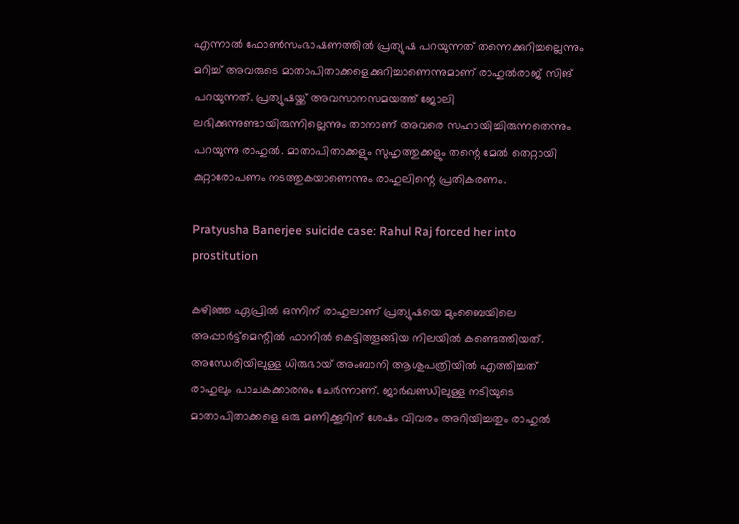എന്നാല്‍ ഫോണ്‍സംഭാഷണത്തില്‍ പ്രത്യുഷ പറയുന്നത് തന്നെക്കുറിച്ചല്ലെന്നും മറിച്ച് അവരുടെ മാതാപിതാക്കളെക്കുറിച്ചാണെന്നുമാണ് രാഹുല്‍രാജ് സിങ് പറയുന്നത്. പ്രത്യുഷയ്ക്ക് അവസാനസമയത്ത് ജോലി ലഭിക്കുന്നുണ്ടായിരുന്നില്ലെന്നും താനാണ് അവരെ സഹായിച്ചിരുന്നതെന്നും പറയുന്നു രാഹുല്‍. മാതാപിതാക്കളും സുഹൃത്തുക്കളും തന്റെ മേല്‍ തെറ്റായി കുറ്റാരോപണം നടത്തുകയാണെന്നും രാഹുലിന്റെ പ്രതികരണം.

Pratyusha Banerjee suicide case: Rahul Raj forced her into prostitution

കഴിഞ്ഞ ഏപ്രില്‍ ഒന്നിന് രാഹുലാണ് പ്രത്യുഷയെ മുംബൈയിലെ അപ്പാര്‍ട്ട്‌മെന്റില്‍ ഫാനില്‍ കെട്ടിത്തൂങ്ങിയ നിലയില്‍ കണ്ടെത്തിയത്. അന്ധേരിയിലുള്ള ധിരുഭായ് അംബാനി ആശുപത്രിയില്‍ എത്തിച്ചത് രാഹുലും പാചകക്കാരനും ചേര്‍ന്നാണ്. ജാര്‍ഖണ്ഡിലുള്ള നടിയുടെ മാതാപിതാക്കളെ ഒരു മണിക്കൂറിന് ശേഷം വിവരം അറിയിച്ചതും രാഹുല്‍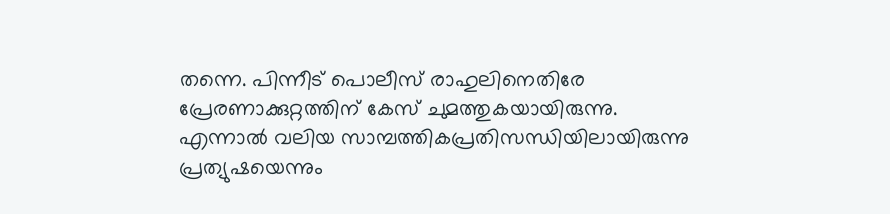തന്നെ. പിന്നീട് പൊലീസ് രാഹുലിനെതിരേ പ്രേരണാക്കുറ്റത്തിന് കേസ് ചുമത്തുകയായിരുന്നു. എന്നാല്‍ വലിയ സാമ്പത്തികപ്രതിസന്ധിയിലായിരുന്നു പ്രത്യുഷയെന്നും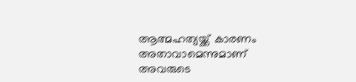ആത്മഹത്യയ്ക്ക് കാരണം അതാവാമെന്നുമാണ് അവരുടെ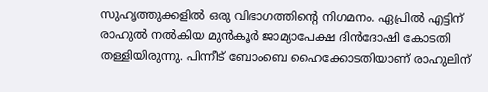സുഹൃത്തുക്കളില്‍ ഒരു വിഭാഗത്തിന്റെ നിഗമനം. ഏപ്രില്‍ എട്ടിന് രാഹുല്‍ നല്‍കിയ മുന്‍കൂര്‍ ജാമ്യാപേക്ഷ ദിന്‍ദോഷി കോടതി തള്ളിയിരുന്നു. പിന്നീട് ബോംബെ ഹൈക്കോടതിയാണ് രാഹുലിന്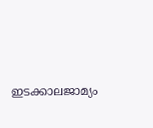ഇടക്കാലജാമ്യം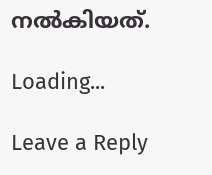നല്‍കിയത്.

Loading...

Leave a Reply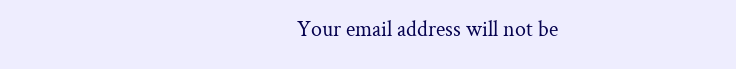Your email address will not be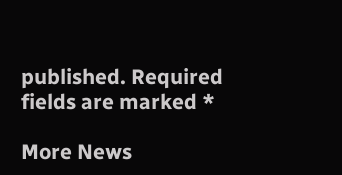published. Required fields are marked *

More News